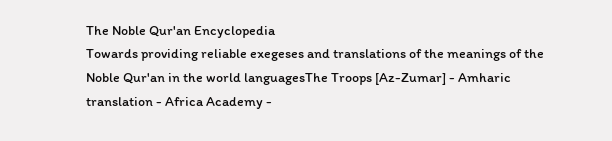The Noble Qur'an Encyclopedia
Towards providing reliable exegeses and translations of the meanings of the Noble Qur'an in the world languagesThe Troops [Az-Zumar] - Amharic translation - Africa Academy -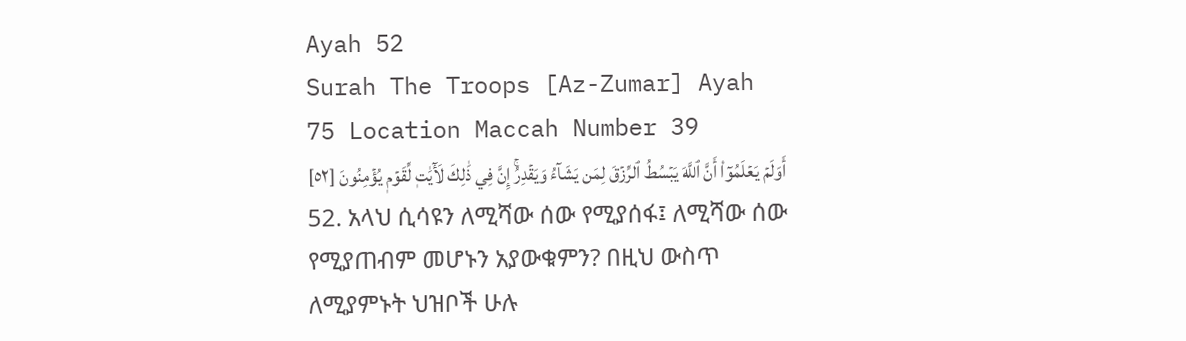Ayah 52
Surah The Troops [Az-Zumar] Ayah 75 Location Maccah Number 39
أَوَلَمۡ يَعۡلَمُوٓاْ أَنَّ ٱللَّهَ يَبۡسُطُ ٱلرِّزۡقَ لِمَن يَشَآءُ وَيَقۡدِرُۚ إِنَّ فِي ذَٰلِكَ لَأٓيَٰتٖ لِّقَوۡمٖ يُؤۡمِنُونَ [٥٢]
52. አላህ ሲሳዩን ለሚሻው ሰው የሚያሰፋ፤ ለሚሻው ሰው የሚያጠብም መሆኑን አያውቁምን? በዚህ ውስጥ ለሚያምኑት ህዝቦች ሁሉ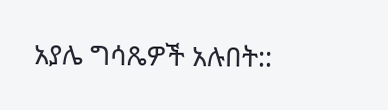አያሌ ግሳጼዎች አሉበት::